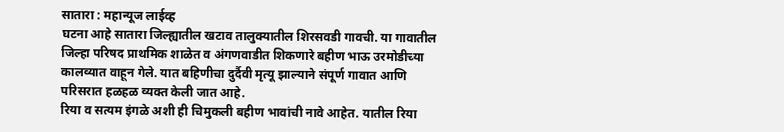सातारा : महान्यूज लाईव्ह
घटना आहे सातारा जिल्ह्यातील खटाव तालुक्यातील शिरसवडी गावची. या गावातील जिल्हा परिषद प्राथमिक शाळेत व अंगणवाडीत शिकणारे बहीण भाऊ उरमोडीच्या कालव्यात वाहून गेले. यात बहिणीचा दुर्दैवी मृत्यू झाल्याने संपूर्ण गावात आणि परिसरात हळहळ व्यक्त केली जात आहे.
रिया व सत्यम इंगळे अशी ही चिमुकली बहीण भावांची नावे आहेत. यातील रिया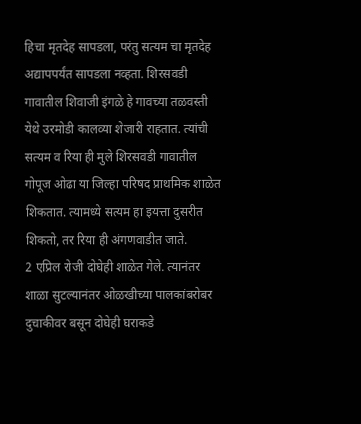हिचा मृतदेह सापडला, परंतु सत्यम चा मृतदेह अद्यापपर्यंत सापडला नव्हता. शिरसवडी गावातील शिवाजी इंगळे हे गावच्या तळवस्ती येथे उरमोडी कालव्या शेजारी राहतात. त्यांची सत्यम व रिया ही मुले शिरसवडी गावातील गोपूज ओढा या जिल्हा परिषद प्राथमिक शाळेत शिकतात. त्यामध्ये सत्यम हा इयत्ता दुसरीत शिकतो, तर रिया ही अंगणवाडीत जाते.
2 एप्रिल रोजी दोघेही शाळेत गेले. त्यानंतर शाळा सुटल्यानंतर ओळखीच्या पालकांबरोबर दुचाकीवर बसून दोघेही घराकडे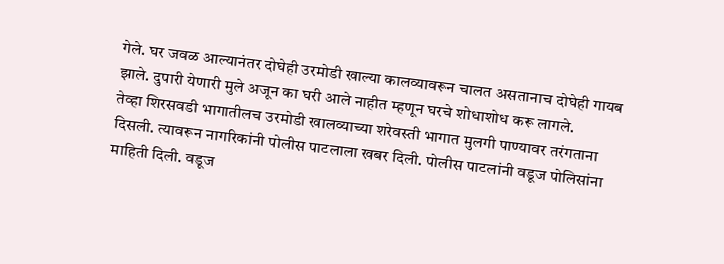गेले. घर जवळ आल्यानंतर दोघेही उरमोडी खाल्या कालव्यावरून चालत असतानाच दोघेही गायब झाले. दुपारी येणारी मुले अजून का घरी आले नाहीत म्हणून घरचे शोधाशोध करू लागले.
तेव्हा शिरसवडी भागातीलच उरमोडी खालव्याच्या शरेवस्ती भागात मुलगी पाण्यावर तरंगताना दिसली. त्यावरून नागरिकांनी पोलीस पाटलाला खबर दिली. पोलीस पाटलांनी वडूज पोलिसांना माहिती दिली. वडूज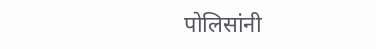पोलिसांनी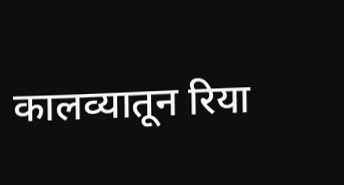कालव्यातून रिया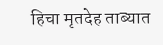हिचा मृतदेह ताब्यात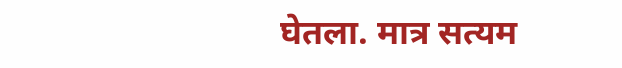घेतला. मात्र सत्यम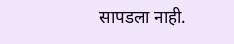सापडला नाही.